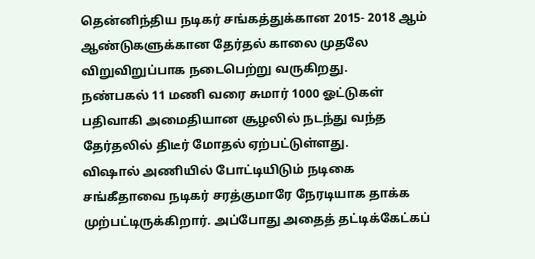தென்னிந்திய நடிகர் சங்கத்துக்கான 2015- 2018 ஆம் ஆண்டுகளுக்கான தேர்தல் காலை முதலே விறுவிறுப்பாக நடைபெற்று வருகிறது.
நண்பகல் 11 மணி வரை சுமார் 1000 ஓட்டுகள் பதிவாகி அமைதியான சூழலில் நடந்து வந்த தேர்தலில் திடீர் மோதல் ஏற்பட்டுள்ளது.
விஷால் அணியில் போட்டியிடும் நடிகை சங்கீதாவை நடிகர் சரத்குமாரே நேரடியாக தாக்க முற்பட்டிருக்கிறார். அப்போது அதைத் தட்டிக்கேட்கப்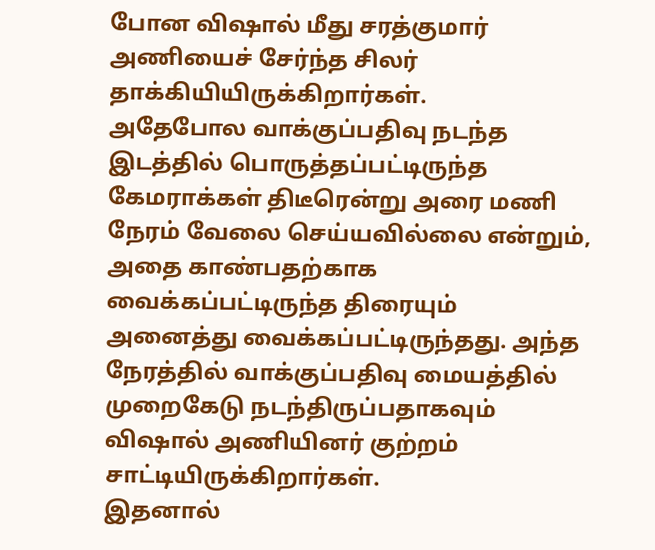போன விஷால் மீது சரத்குமார் அணியைச் சேர்ந்த சிலர் தாக்கியியிருக்கிறார்கள்.
அதேபோல வாக்குப்பதிவு நடந்த இடத்தில் பொருத்தப்பட்டிருந்த கேமராக்கள் திடீரென்று அரை மணி நேரம் வேலை செய்யவில்லை என்றும், அதை காண்பதற்காக வைக்கப்பட்டிருந்த திரையும் அனைத்து வைக்கப்பட்டிருந்தது. அந்த நேரத்தில் வாக்குப்பதிவு மையத்தில் முறைகேடு நடந்திருப்பதாகவும் விஷால் அணியினர் குற்றம் சாட்டியிருக்கிறார்கள்.
இதனால்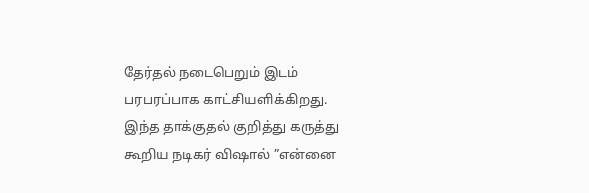தேர்தல் நடைபெறும் இடம் பரபரப்பாக காட்சியளிக்கிறது.
இந்த தாக்குதல் குறித்து கருத்து கூறிய நடிகர் விஷால் ”என்னை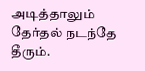அடித்தாலும் தேர்தல் நடந்தே தீரும்.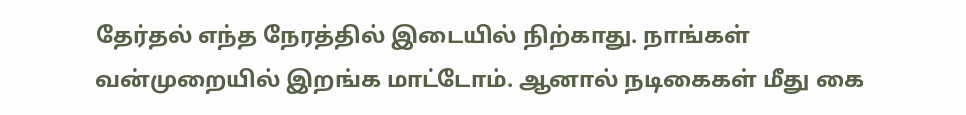தேர்தல் எந்த நேரத்தில் இடையில் நிற்காது. நாங்கள் வன்முறையில் இறங்க மாட்டோம். ஆனால் நடிகைகள் மீது கை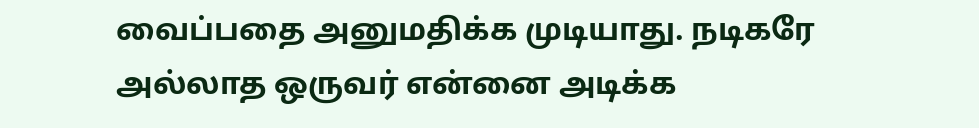வைப்பதை அனுமதிக்க முடியாது. நடிகரே அல்லாத ஒருவர் என்னை அடிக்க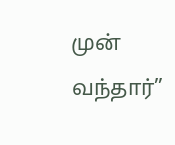முன் வந்தார்”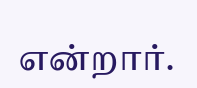என்றார்.